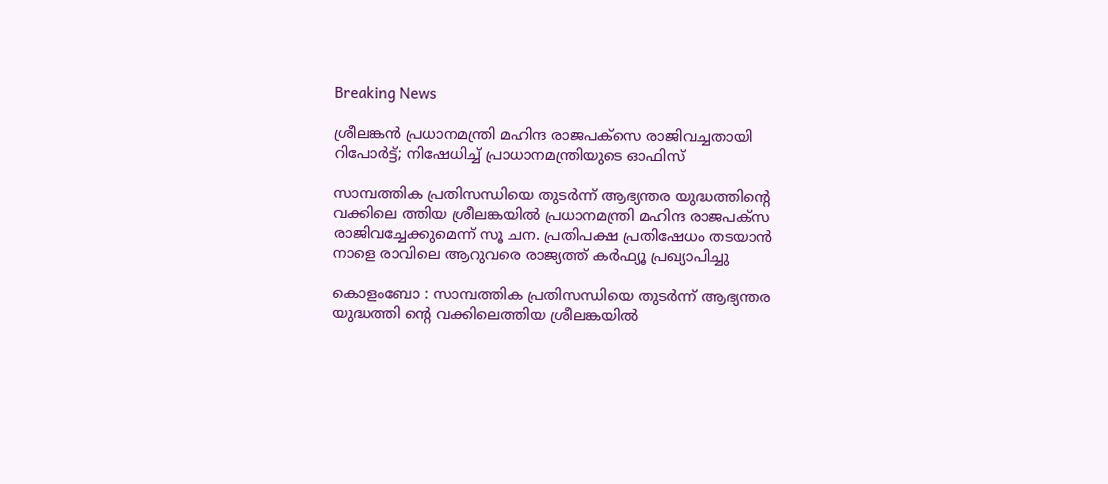Breaking News

ശ്രീലങ്കന്‍ പ്രധാനമന്ത്രി മഹിന്ദ രാജപക്സെ രാജിവച്ചതായി റിപോര്‍ട്ട്; നിഷേധിച്ച് പ്രാധാനമന്ത്രിയുടെ ഓഫിസ്

സാമ്പത്തിക പ്രതിസന്ധിയെ തുടര്‍ന്ന് ആഭ്യന്തര യുദ്ധത്തിന്റെ വക്കിലെ ത്തിയ ശ്രീലങ്കയില്‍ പ്രധാനമന്ത്രി മഹിന്ദ രാജപക്സ  രാജിവച്ചേക്കുമെന്ന് സൂ ചന. പ്രതിപക്ഷ പ്രതിഷേധം തടയാന്‍ നാളെ രാവിലെ ആറുവരെ രാജ്യത്ത് കര്‍ഫ്യൂ പ്രഖ്യാപിച്ചു

കൊളംബോ : സാമ്പത്തിക പ്രതിസന്ധിയെ തുടര്‍ന്ന് ആഭ്യന്തര യുദ്ധത്തി ന്റെ വക്കിലെത്തിയ ശ്രീലങ്കയില്‍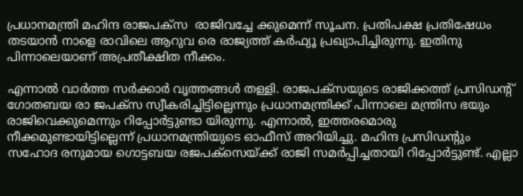പ്രധാനമന്ത്രി മഹിന്ദ രാജപക്സ  രാജിവച്ചേ ക്കുമെന്ന് സൂചന. പ്രതിപക്ഷ പ്രതിഷേധം തടയാന്‍ നാളെ രാവിലെ ആറുവ രെ രാജ്യത്ത് കര്‍ഫ്യൂ പ്രഖ്യാപിച്ചിരുന്നു. ഇതിനു പിന്നാലെയാണ് അപ്രതീക്ഷിത നീക്കം.

എന്നാല്‍ വാര്‍ത്ത സര്‍ക്കാര്‍ വൃത്തങ്ങള്‍ തള്ളി. രാജപക്‌സയുടെ രാജിക്കത്ത് പ്രസിഡന്റ് ഗോതബയ രാ ജപക്സ സ്വീകരിച്ചിട്ടില്ലെന്നും പ്രധാനമന്ത്രിക്ക് പിന്നാലെ മന്ത്രിസ ഭയും രാജിവെക്കുമെന്നും റിപ്പോര്‍ട്ടുണ്ടാ യിരുന്നു. എന്നാല്‍, ഇത്തരമൊരു നീക്കമുണ്ടായിട്ടില്ലെന്ന് പ്രധാനമന്ത്രിയുടെ ഓഫീസ് അറിയിച്ചു. മഹിന്ദ പ്രസിഡന്റും സഹോദ രനുമായ ഗൊട്ടബയ രജപക്സെയ്ക്ക് രാജി സമര്‍പ്പിച്ചതായി റിപ്പോര്‍ട്ടുണ്ട്. എല്ലാ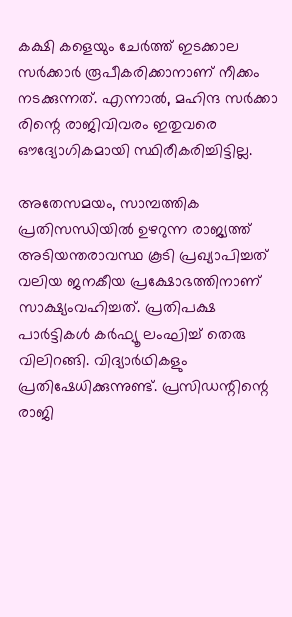കക്ഷി കളെയും ചേര്‍ത്ത് ഇടക്കാല സര്‍ക്കാര്‍ രൂപീകരിക്കാനാണ് നീക്കം നടക്കുന്നത്. എന്നാല്‍, മഹിന്ദ സര്‍ക്കാ രിന്റെ രാജിവിവരം ഇതുവരെ ഔദ്യോഗികമായി സ്ഥിരീകരിച്ചിട്ടില്ല.

അതേസമയം, സാമ്പത്തിക പ്രതിസന്ധിയില്‍ ഉഴറുന്ന രാജ്യത്ത് അടിയന്തരാവസ്ഥ കൂടി പ്രഖ്യാപിച്ചത് വലിയ ജനകീയ പ്രക്ഷോഭത്തിനാണ് സാക്ഷ്യംവഹിച്ചത്. പ്രതിപക്ഷ പാര്‍ട്ടികള്‍ കര്‍ഫ്യൂ ലംഘിച്ച് തെരു വിലിറങ്ങി. വിദ്യാര്‍ഥികളും പ്രതിഷേധിക്കുന്നുണ്ട്. പ്രസിഡന്റിന്റെ രാജി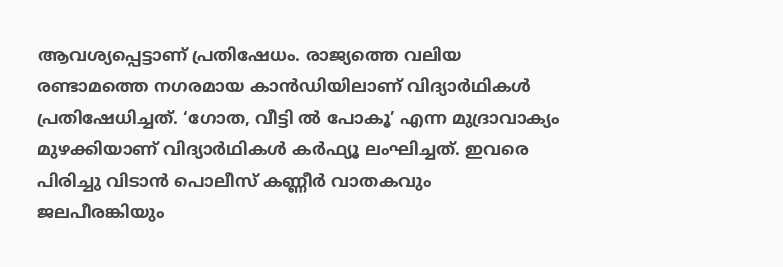ആവശ്യപ്പെട്ടാണ് പ്രതിഷേധം. രാജ്യത്തെ വലിയ രണ്ടാമത്തെ നഗരമായ കാന്‍ഡിയിലാണ് വിദ്യാര്‍ഥികള്‍ പ്രതിഷേധിച്ചത്. ‘ഗോത, വീട്ടി ല്‍ പോകൂ’ എന്ന മുദ്രാവാക്യം മുഴക്കിയാണ് വിദ്യാര്‍ഥികള്‍ കര്‍ഫ്യൂ ലംഘിച്ചത്. ഇവരെ പിരിച്ചു വിടാന്‍ പൊലീസ് കണ്ണീര്‍ വാതകവും ജലപീരങ്കിയും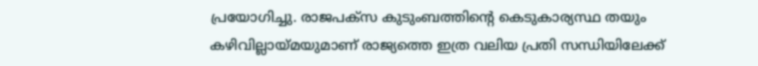പ്രയോഗിച്ചു. രാജപക്‌സ കുടുംബത്തിന്റെ കെടുകാര്യസ്ഥ തയും കഴിവില്ലായ്മയുമാണ് രാജ്യത്തെ ഇത്ര വലിയ പ്രതി സന്ധിയിലേക്ക്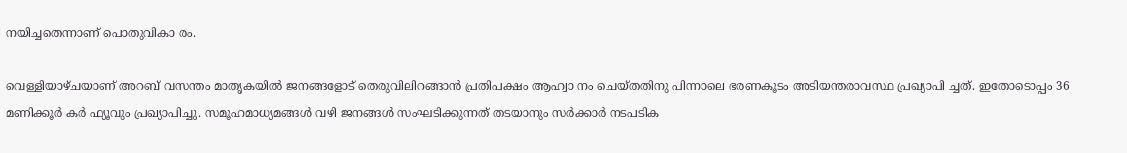നയിച്ചതെന്നാണ് പൊതുവികാ രം.

വെള്ളിയാഴ്ചയാണ് അറബ് വസന്തം മാതൃകയില്‍ ജനങ്ങളോട് തെരുവിലിറങ്ങാന്‍ പ്രതിപക്ഷം ആഹ്വാ നം ചെയ്തതിനു പിന്നാലെ ഭരണകൂടം അടിയന്തരാവസ്ഥ പ്രഖ്യാപി ച്ചത്. ഇതോടൊപ്പം 36 മണിക്കൂര്‍ കര്‍ ഫ്യൂവും പ്രഖ്യാപിച്ചു. സമൂഹമാധ്യമങ്ങള്‍ വഴി ജനങ്ങള്‍ സംഘടിക്കുന്നത് തടയാനും സര്‍ക്കാര്‍ നടപടിക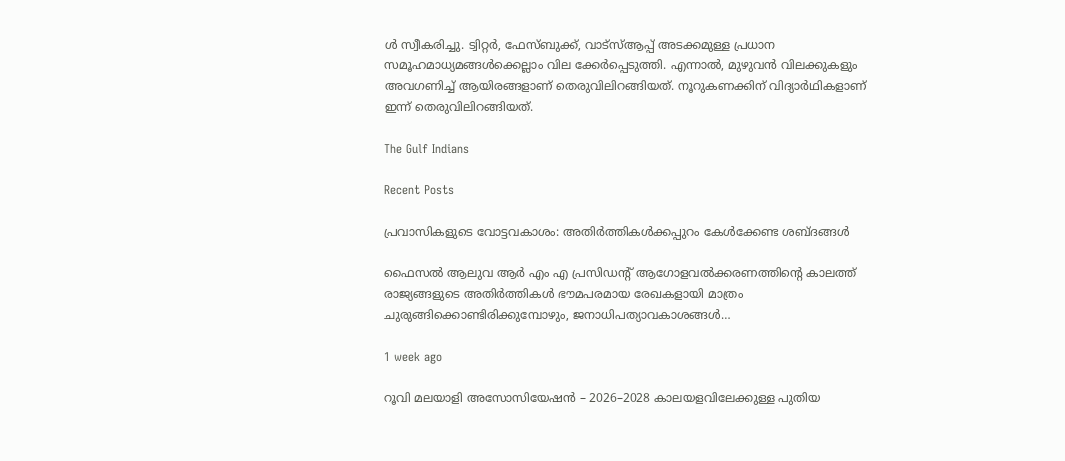ള്‍ സ്വീകരിച്ചു. ട്വിറ്റര്‍, ഫേസ്ബുക്ക്, വാട്സ്ആപ്പ് അടക്കമുള്ള പ്രധാന സമൂഹമാധ്യമങ്ങള്‍ക്കെല്ലാം വില ക്കേര്‍പ്പെടുത്തി. എന്നാല്‍, മുഴുവന്‍ വിലക്കുകളും അവഗണിച്ച് ആയിരങ്ങളാണ് തെരുവിലിറങ്ങിയത്. നൂറുകണക്കിന് വിദ്യാര്‍ഥികളാണ് ഇന്ന് തെരുവിലിറങ്ങിയത്.

The Gulf Indians

Recent Posts

പ്രവാസികളുടെ വോട്ടവകാശം: അതിർത്തികൾക്കപ്പുറം കേൾക്കേണ്ട ശബ്ദങ്ങൾ

ഫൈസൽ ആലുവ ആർ എം എ പ്രസിഡന്റ് ആഗോളവൽക്കരണത്തിന്റെ കാലത്ത് രാജ്യങ്ങളുടെ അതിർത്തികൾ ഭൗമപരമായ രേഖകളായി മാത്രം ചുരുങ്ങിക്കൊണ്ടിരിക്കുമ്പോഴും, ജനാധിപത്യാവകാശങ്ങൾ…

1 week ago

റൂവി മലയാളി അസോസിയേഷൻ – 2026–2028 കാലയളവിലേക്കുള്ള പുതിയ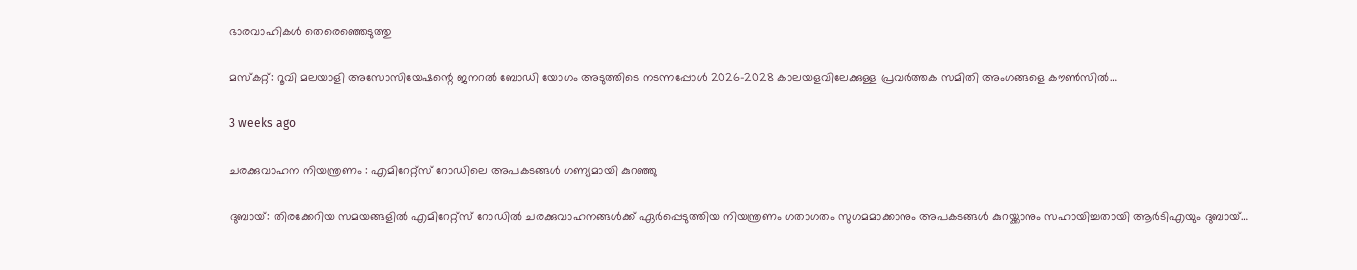ഭാരവാഹികൾ തെരെഞ്ഞെടുത്തു

മസ്കറ്റ്: റൂവി മലയാളി അസോസിയേഷന്റെ ജനറൽ ബോഡി യോഗം അടുത്തിടെ നടന്നപ്പോൾ 2026–2028 കാലയളവിലേക്കുള്ള പ്രവർത്തക സമിതി അംഗങ്ങളെ കൗൺസിൽ…

3 weeks ago

ചരക്കുവാഹന നിയന്ത്രണം : എമിറേറ്റ്സ് റോഡിലെ അപകടങ്ങൾ ഗണ്യമായി കുറഞ്ഞു

ദുബായ്: തിരക്കേറിയ സമയങ്ങളിൽ എമിറേറ്റ്സ് റോഡിൽ ചരക്കുവാഹനങ്ങൾക്ക് ഏർപ്പെടുത്തിയ നിയന്ത്രണം ഗതാഗതം സുഗമമാക്കാനും അപകടങ്ങൾ കുറയ്ക്കാനും സഹായിച്ചതായി ആർടിഎയും ദുബായ്…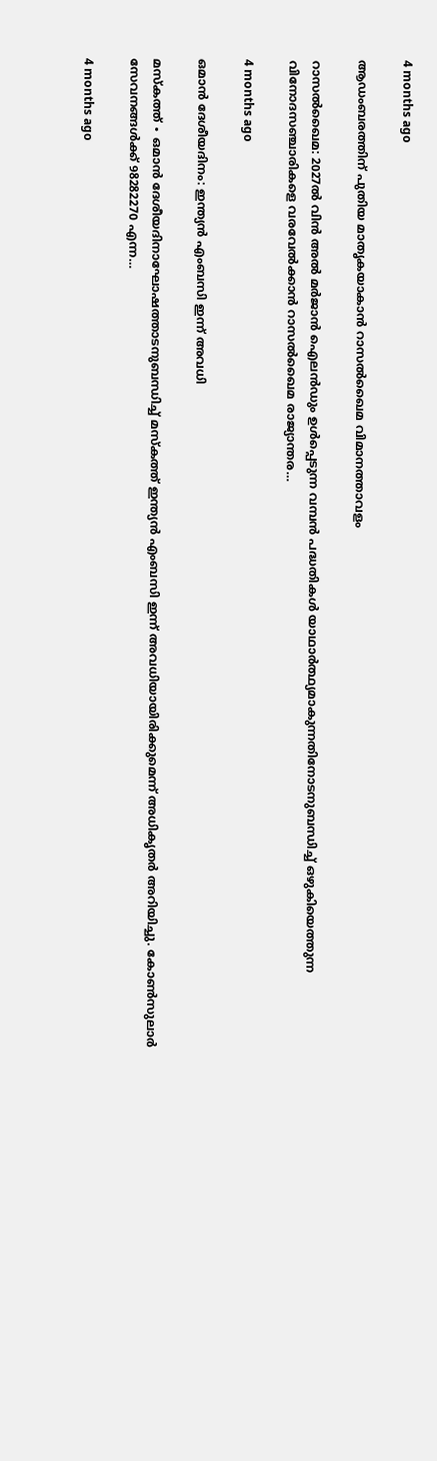4 months ago

ആഡംബരത്തിന് പുതിയ മാതൃകയാകാൻ റാസൽഖൈമ വിമാനത്താവളം

റാസൽഖൈമ: 2027ൽ വിൻ അൽ മർജാൻ ഐലൻഡും ഉൾപ്പെടുന്ന വമ്പൻ പദ്ധതികൾ യാഥാർത്ഥ്യമാകുന്നതിനോടനുബന്ധിച്ച് ഒഴുകിയെത്തുന്ന വിനോദസഞ്ചാരികളെ വരവേൽക്കാൻ റാസൽഖൈമ രാജ്യാന്തര…

4 months ago

ഒമാൻ ദേശീയദിനം: ഇന്ത്യൻ എംബസി ഇന്ന് അവധി

മസ്‌കത്ത് ∙ ഒമാൻ ദേശീയദിനാഘോഷത്താടനുബന്ധിച്ച് മസ്‌കത്ത് ഇന്ത്യൻ എംബസി ഇന്ന് അവധിയായിരിക്കുമെന്ന് അധികൃതർ അറിയിച്ചു. കോൺസുലാർ സേവനങ്ങൾക്ക് 98282270 എന്ന…

4 months ago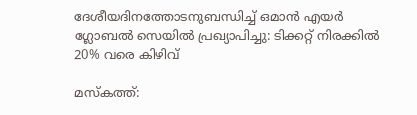ദേശീയദിനത്തോടനുബന്ധിച്ച് ഒമാൻ എയർ ഗ്ലോബൽ സെയിൽ പ്രഖ്യാപിച്ചു: ടിക്കറ്റ് നിരക്കിൽ 20% വരെ കിഴിവ്

മസ്‌കത്ത്: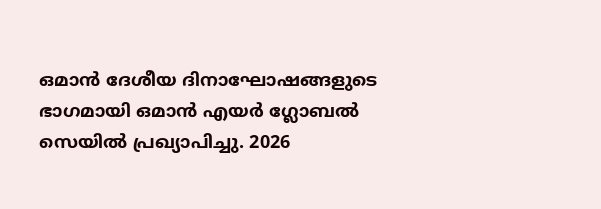ഒമാൻ ദേശീയ ദിനാഘോഷങ്ങളുടെ ഭാഗമായി ഒമാൻ എയർ ഗ്ലോബൽ സെയിൽ പ്രഖ്യാപിച്ചു. 2026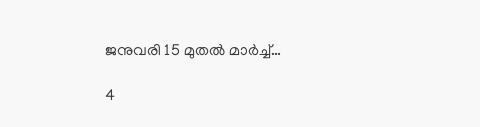ജനുവരി 15 മുതൽ മാർച്ച്…

4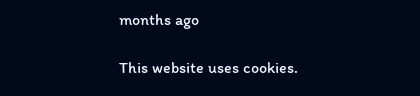months ago

This website uses cookies.